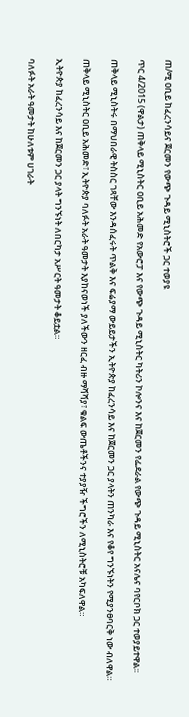ጠ/ሚ ዐቢይ ከፈረንሳይና ጀርመን የውጭ ጉዳይ ሚኒስትሮች ጋር ተወያዩ

ጥር 4/2015 (ዋልታ) ጠቅላይ ሚኒስትር ዐቢይ አሕመድ የአውሮፓ እና የውጭ ጉዳይ ሚኒስትር ካትሪን ኮሎንና እና ከጀርመን የፌደራል የውጭ ጉዳይ ሚኒስትር አናሌና ባየርቦክ ጋር ተወያይተዋል፡፡

ጠቅላይ ሚኒስትሩ በማህበራዊ ትስስር ገጻቸው እንዳሰፈሩት ጥልቅ እና ፍሬያማ ውይይታችን ኢትዮጵያ ከፈረንሳይ እና ከጀርመን ጋር ያላትን ጠንካራ እና የቆየ ግንኙነትን የሚያንፀባርቅ ነው ብለዋል።

ጠቅላይ ሚኒስትር ዐቢይ አሕመድ፣ ኢትዮጵያ ባለፉት አራት ዓመታት እያከናወነች ያለችውን ዘርፈ ብዙ ማሻሻያ፣ ቁልፍ ውጤቶችንና ተያያዥ ችግሮችን ለሚኒስትሮቹ አካፍለዋል።

ኢትዮጵያ ከፈረንሳይ እና ከጀርመን ጋር ያላት ግንኙነት ለበርካታ አሥርት ዓመታት ቆይቷል።

ባለፉት አራት ዓመታት ከሁለቱም ሀገራት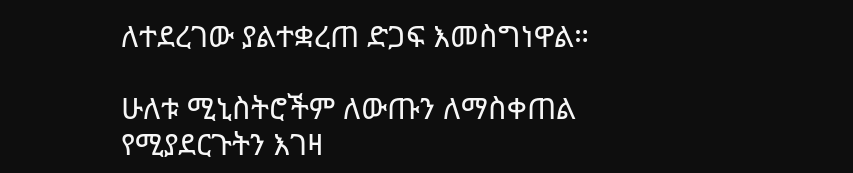ለተደረገው ያልተቋረጠ ድጋፍ እመስግነዋል።

ሁለቱ ሚኒስትሮችም ለውጡን ለማስቀጠል የሚያደርጉትን እገዛ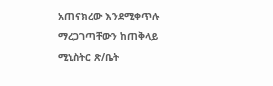አጠናክረው እንደሚቀጥሉ ማረጋገጣቸውን ከጠቅላይ ሚኒስትር ጽ/ቤት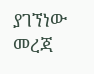ያገኘነው መረጃ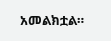አመልክቷል።